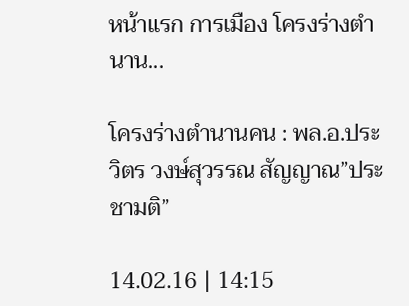หน้าแรก การเมือง โครงร่างตำนาน...

โครงร่างตำนานคน : พล.อ.ประวิตร วงษ์สุวรรณ สัญญาณ”ประชามติ”

14.02.16 | 14:15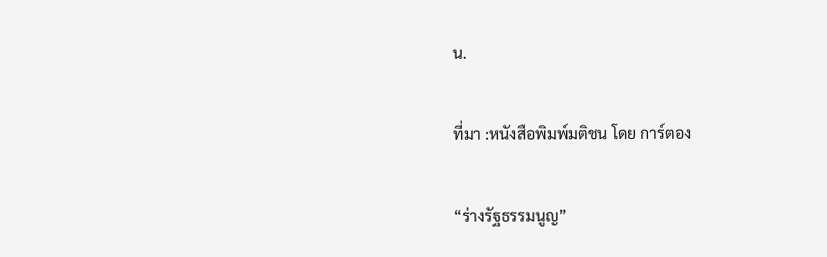น.

ที่มา :หนังสือพิมพ์มติชน โดย การ์ตอง

“ร่างรัฐธรรมนูญ”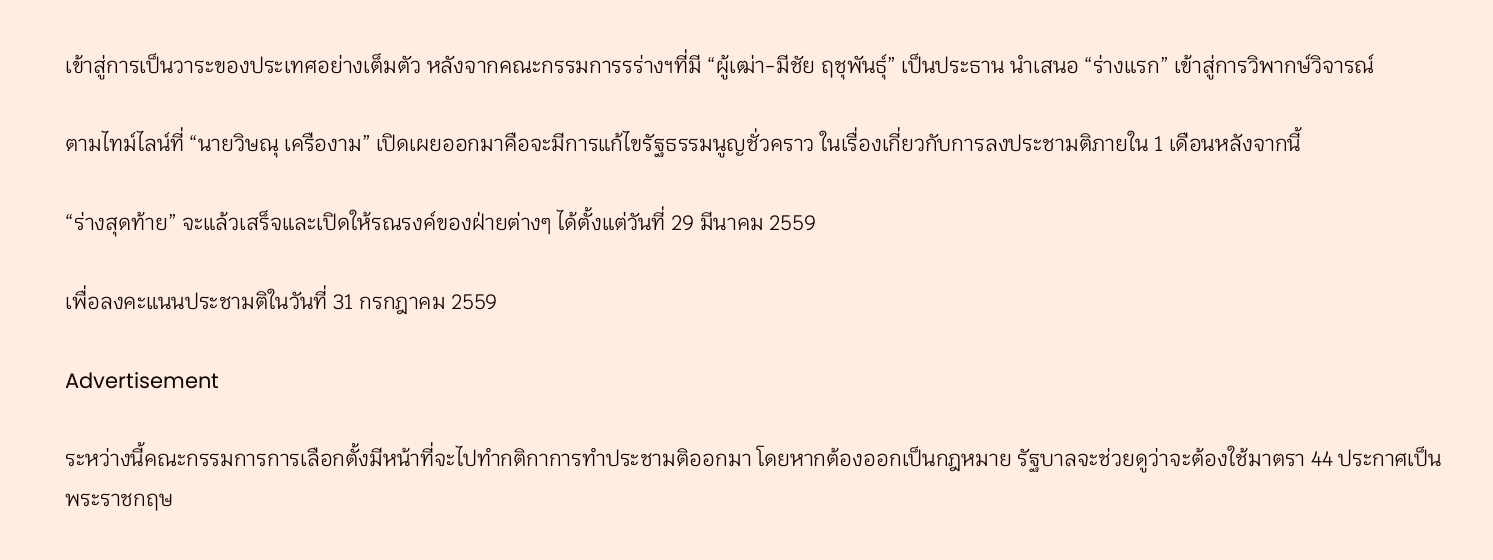เข้าสู่การเป็นวาระของประเทศอย่างเต็มตัว หลังจากคณะกรรมการรร่างฯที่มี “ผู้เฒ่า-มีชัย ฤชุพันธุ์” เป็นประธาน นำเสนอ “ร่างแรก” เข้าสู่การวิพากษ์วิจารณ์

ตามไทม์ไลน์ที่ “นายวิษณุ เครืองาม” เปิดเผยออกมาคือจะมีการแก้ไขรัฐธรรมนูญชั่วคราว ในเรื่องเกี่ยวกับการลงประชามติภายใน 1 เดือนหลังจากนี้

“ร่างสุดท้าย” จะแล้วเสร็จและเปิดให้รณรงค์ของฝ่ายต่างๆ ได้ตั้งแต่วันที่ 29 มีนาคม 2559

เพื่อลงคะแนนประชามติในวันที่ 31 กรกฎาคม 2559

Advertisement

ระหว่างนี้คณะกรรมการการเลือกตั้งมีหน้าที่จะไปทำกติกาการทำประชามติออกมา โดยหากต้องออกเป็นกฎหมาย รัฐบาลจะช่วยดูว่าจะต้องใช้มาตรา 44 ประกาศเป็นพระราชกฤษ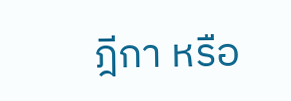ฎีกา หรือ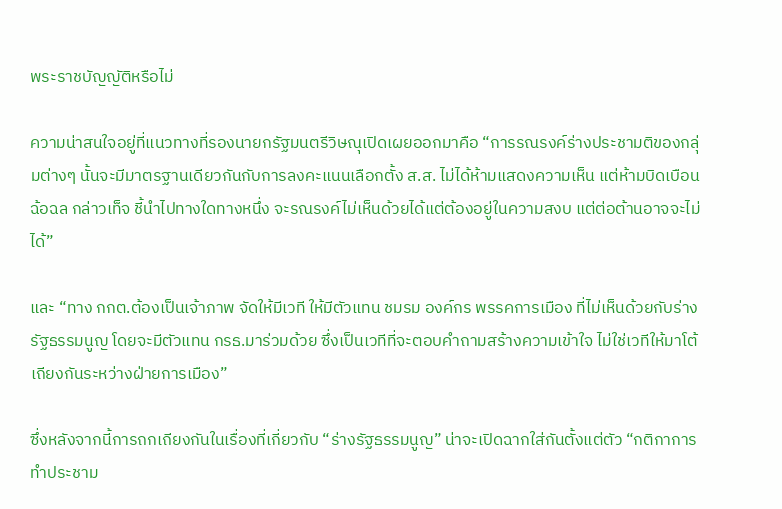พระราชบัญญัติหรือไม่

ความน่าสนใจอยู่ที่แนวทางที่รองนายกรัฐมนตรีวิษณุเปิดเผยออกมาคือ “การรณรงค์ร่างประชามติของกลุ่มต่างๆ นั้นจะมีมาตรฐานเดียวกันกับการลงคะแนนเลือกตั้ง ส.ส. ไม่ได้ห้ามแสดงความเห็น แต่ห้ามบิดเบือน ฉ้อฉล กล่าวเท็จ ชี้นำไปทางใดทางหนึ่ง จะรณรงค์ไม่เห็นด้วยได้แต่ต้องอยู่ในความสงบ แต่ต่อต้านอาจจะไม่ได้”

และ “ทาง กกต.ต้องเป็นเจ้าภาพ จัดให้มีเวที ให้มีตัวแทน ชมรม องค์กร พรรคการเมือง ที่ไม่เห็นด้วยกับร่างรัฐธรรมนูญ โดยจะมีตัวแทน กรธ.มาร่วมด้วย ซึ่งเป็นเวทีที่จะตอบคำถามสร้างความเข้าใจ ไม่ใช่เวทีให้มาโต้เถียงกันระหว่างฝ่ายการเมือง”

ซึ่งหลังจากนี้การถกเถียงกันในเรื่องที่เกี่ยวกับ “ร่างรัฐธรรมนูญ” น่าจะเปิดฉากใส่กันตั้งแต่ตัว “กติกาการทำประชาม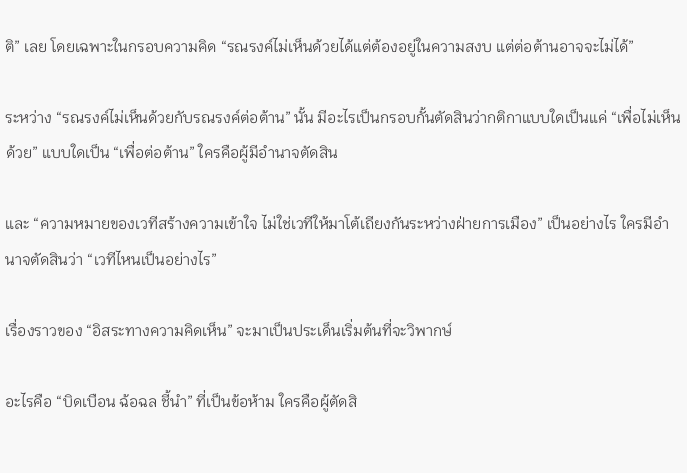ติ” เลย โดยเฉพาะในกรอบความคิด “รณรงค์ไม่เห็นด้วยได้แต่ต้องอยู่ในความสงบ แต่ต่อต้านอาจจะไม่ได้”

ระหว่าง “รณรงค์ไม่เห็นด้วยกับรณรงค์ต่อต้าน” นั้น มีอะไรเป็นกรอบกั้นตัดสินว่ากติกาแบบใดเป็นแค่ “เพื่อไม่เห็นด้วย” แบบใดเป็น “เพื่อต่อต้าน” ใครคือผู้มีอำนาจตัดสิน

และ “ความหมายของเวทีสร้างความเข้าใจ ไม่ใช่เวทีให้มาโต้เถียงกันระหว่างฝ่ายการเมือง” เป็นอย่างไร ใครมีอำนาจตัดสินว่า “เวทีไหนเป็นอย่างไร”

เรื่องราวของ “อิสระทางความคิดเห็น” จะมาเป็นประเด็นเริ่มต้นที่จะวิพากษ์

อะไรคือ “บิดเบือน ฉ้อฉล ชี้นำ” ที่เป็นข้อห้าม ใครคือผู้ตัดสิ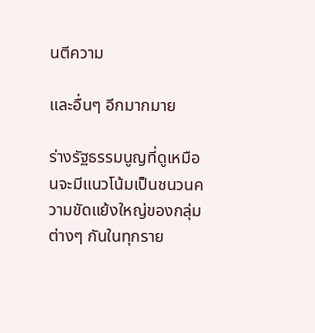นตีความ

และอื่นๆ อีกมากมาย

ร่างรัฐธรรมนูญที่ดูเหมือนจะมีแนวโน้มเป็นชนวนความขัดแย้งใหญ่ของกลุ่มต่างๆ กันในทุกราย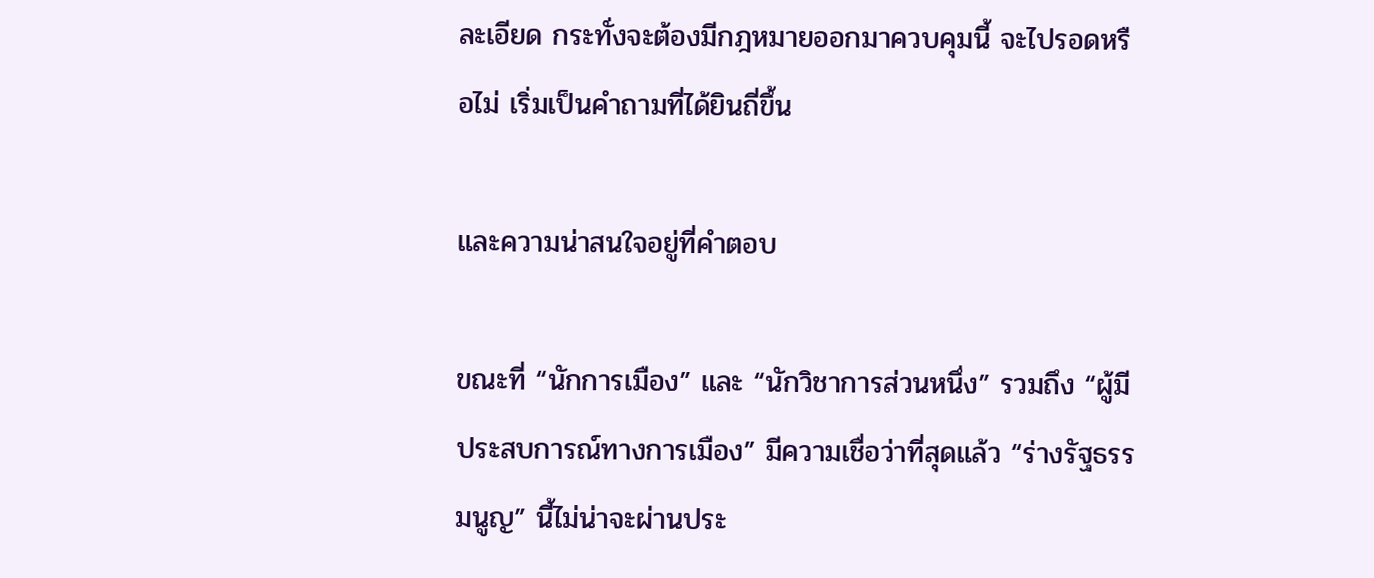ละเอียด กระทั่งจะต้องมีกฎหมายออกมาควบคุมนี้ จะไปรอดหรือไม่ เริ่มเป็นคำถามที่ได้ยินถี่ขึ้น

และความน่าสนใจอยู่ที่คำตอบ

ขณะที่ “นักการเมือง” และ “นักวิชาการส่วนหนึ่ง” รวมถึง “ผู้มีประสบการณ์ทางการเมือง” มีความเชื่อว่าที่สุดแล้ว “ร่างรัฐธรรมนูญ” นี้ไม่น่าจะผ่านประ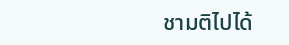ชามติไปได้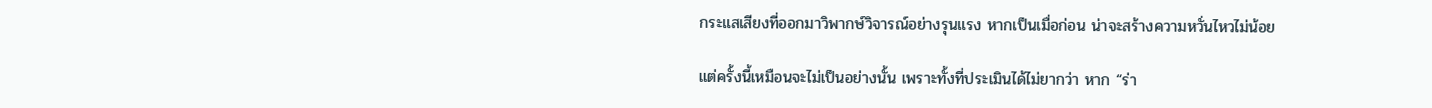กระแสเสียงที่ออกมาวิพากษ์วิจารณ์อย่างรุนแรง หากเป็นเมื่อก่อน น่าจะสร้างความหวั่นไหวไม่น้อย

แต่ครั้งนี้เหมือนจะไม่เป็นอย่างนั้น เพราะทั้งที่ประเมินได้ไม่ยากว่า หาก “ร่า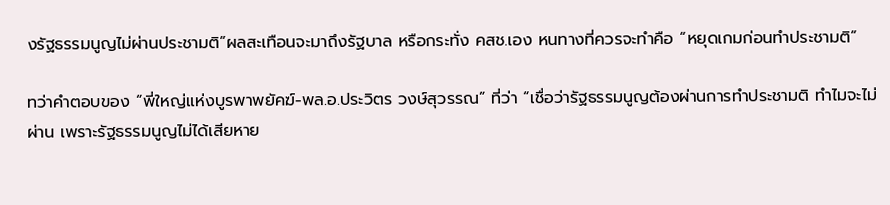งรัฐธรรมนูญไม่ผ่านประชามติ”ผลสะเทือนจะมาถึงรัฐบาล หรือกระทั่ง คสช.เอง หนทางที่ควรจะทำคือ “หยุดเกมก่อนทำประชามติ”

ทว่าคำตอบของ “พี่ใหญ่แห่งบูรพาพยัคฆ์-พล.อ.ประวิตร วงษ์สุวรรณ” ที่ว่า “เชื่อว่ารัฐธรรมนูญต้องผ่านการทำประชามติ ทำไมจะไม่ผ่าน เพราะรัฐธรรมนูญไม่ได้เสียหาย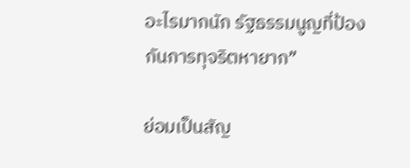อะไรมากนัก รัฐธรรมนูญที่ป้องกันการทุจริตหายาก”

ย่อมเป็นสัญ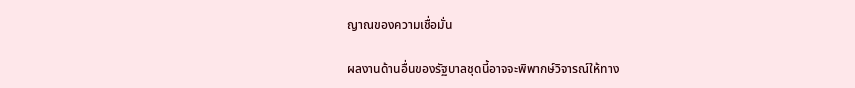ญาณของความเชื่อมั่น

ผลงานด้านอื่นของรัฐบาลชุดนี้อาจจะพิพากษ์วิจารณ์ให้ทาง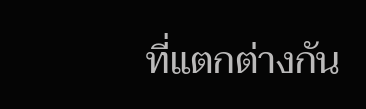ที่แตกต่างกัน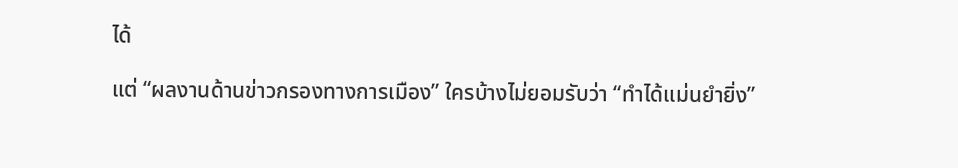ได้

แต่ “ผลงานด้านข่าวกรองทางการเมือง” ใครบ้างไม่ยอมรับว่า “ทำได้แม่นยำยิ่ง”